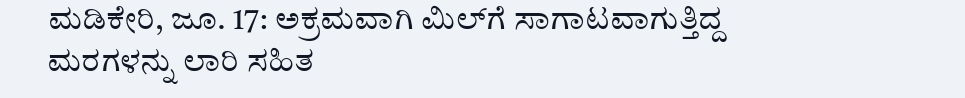ಮಡಿಕೇರಿ, ಜೂ. 17: ಅಕ್ರಮವಾಗಿ ಮಿಲ್‍ಗೆ ಸಾಗಾಟವಾಗುತ್ತಿದ್ದ ಮರಗಳನ್ನು ಲಾರಿ ಸಹಿತ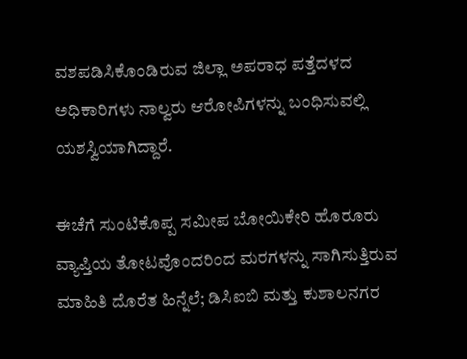ವಶಪಡಿಸಿಕೊಂಡಿರುವ ಜಿಲ್ಲಾ ಅಪರಾಧ ಪತ್ತೆದಳದ ಅಧಿಕಾರಿಗಳು ನಾಲ್ವರು ಆರೋಪಿಗಳನ್ನು ಬಂಧಿಸುವಲ್ಲಿ ಯಶಸ್ವಿಯಾಗಿದ್ದಾರೆ.

ಈಚೆಗೆ ಸುಂಟಿಕೊಪ್ಪ ಸಮೀಪ ಬೋಯಿಕೇರಿ ಹೊರೂರು ವ್ಯಾಪ್ತಿಯ ತೋಟವೊಂದರಿಂದ ಮರಗಳನ್ನು ಸಾಗಿಸುತ್ತಿರುವ ಮಾಹಿತಿ ದೊರೆತ ಹಿನ್ನೆಲೆ; ಡಿಸಿಐಬಿ ಮತ್ತು ಕುಶಾಲನಗರ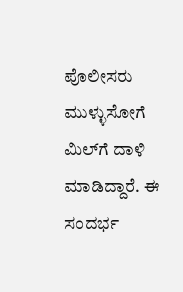ಪೊಲೀಸರು ಮುಳ್ಳುಸೋಗೆ ಮಿಲ್‍ಗೆ ದಾಳಿ ಮಾಡಿದ್ದಾರೆ. ಈ ಸಂದರ್ಭ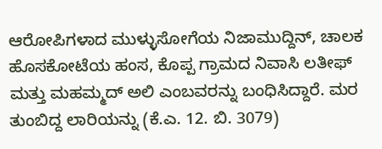ಆರೋಪಿಗಳಾದ ಮುಳ್ಳುಸೋಗೆಯ ನಿಜಾಮುದ್ದಿನ್, ಚಾಲಕ ಹೊಸಕೋಟೆಯ ಹಂಸ, ಕೊಪ್ಪ ಗ್ರಾಮದ ನಿವಾಸಿ ಲತೀಫ್ ಮತ್ತು ಮಹಮ್ಮದ್ ಅಲಿ ಎಂಬವರನ್ನು ಬಂಧಿಸಿದ್ದಾರೆ. ಮರ ತುಂಬಿದ್ದ ಲಾರಿಯನ್ನು (ಕೆ.ಎ. 12. ಬಿ. 3079)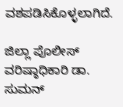ವಶಪಡಿಸಿಕೊಳ್ಳಲಾಗಿದೆ.

ಜಿಲ್ಲಾ ಪೊಲೀಸ್ ವರಿಷ್ಠಾಧಿಕಾರಿ ಡಾ. ಸುಮನ್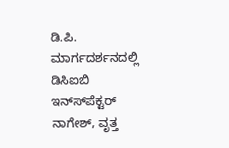ಡಿ.ಪಿ. ಮಾರ್ಗದರ್ಶನದಲ್ಲಿ ಡಿಸಿಐಬಿ ಇನ್ಸ್‍ಪೆಕ್ಟರ್ ನಾಗೇಶ್, ವೃತ್ತ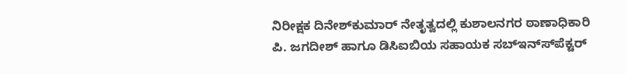ನಿರೀಕ್ಷಕ ದಿನೇಶ್‍ಕುಮಾರ್ ನೇತೃತ್ವದಲ್ಲಿ ಕುಶಾಲನಗರ ಠಾಣಾಧಿಕಾರಿ ಪಿ. ಜಗದೀಶ್ ಹಾಗೂ ಡಿಸಿಐಬಿಯ ಸಹಾಯಕ ಸಬ್‍ಇನ್ಸ್‍ಪೆಕ್ಟರ್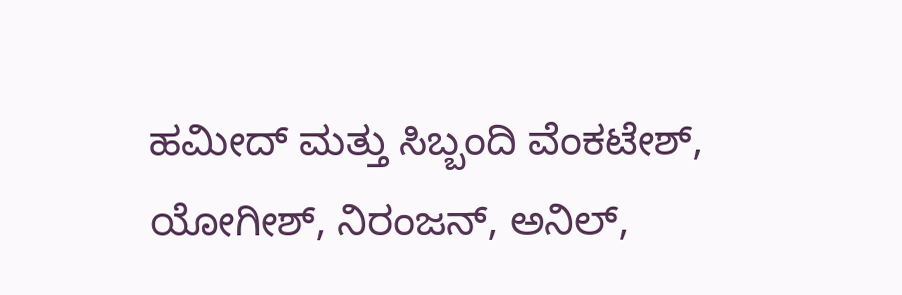ಹಮೀದ್ ಮತ್ತು ಸಿಬ್ಬಂದಿ ವೆಂಕಟೇಶ್, ಯೋಗೀಶ್, ನಿರಂಜನ್, ಅನಿಲ್,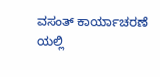ವಸಂತ್ ಕಾರ್ಯಾಚರಣೆ ಯಲ್ಲಿ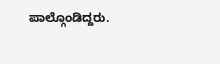ಪಾಲ್ಗೊಂಡಿದ್ದರು.